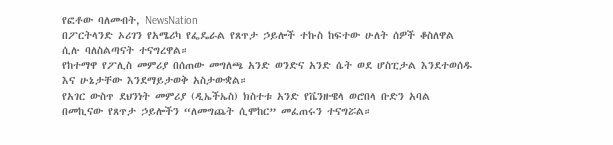የፎቶው ባለመብት, NewsNation
በፖርትላንድ ኦሪገን የአሜሪካ የፌዴራል የጸጥታ ኃይሎች ተኩስ ከፍተው ሁለት ሰዎች ቆስለዋል ሲሉ ባለስልጣናት ተናግረዋል።
የከተማዋ የፖሊስ መምሪያ በሰጠው መግለጫ አንድ ወንድና አንድ ሴት ወደ ሆስፒታል እንደተወሰዱ እና ሁኔታቸው እንደማይታወቅ አስታውቋል።
የአገር ውስጥ ደህንነት መምሪያ (ዲኤችኤስ) ክስተቱ አንድ የቬንዙዌላ ወሮበላ ቡድን አባል በመኪናው የጸጥታ ኃይሎችን “ለመግጨት ሲሞከር” መፈጠሩን ተናግሯል።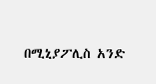በሚኒያፖሊስ አንድ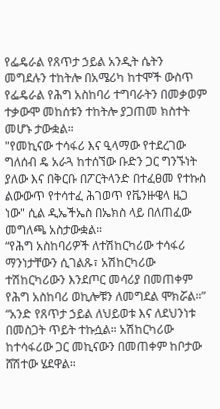የፌዴራል የጸጥታ ኃይል አንዲት ሴትን መግደሉን ተከትሎ በአሜሪካ ከተሞች ውስጥ የፌዴራል የሕግ አስከባሪ ተግባራትን በመቃወም ተቃውሞ መከሰቱን ተከትሎ ያጋጠመ ክስተት መሆኑ ታውቋል።
"የመኪናው ተሳፋሪ እና ዒላማው የተደረገው ግለሰብ ዴ አራጓ ከተሰኘው ቡድን ጋር ግንኙነት ያለው እና በቅርቡ በፖርትላንድ በተፈፀመ የተኩስ ልውውጥ የተሳተፈ ሕገወጥ የቬንዙዌላ ዜጋ ነው" ሲል ዲኤችኤስ በኤክስ ላይ በለጠፈው መግለጫ አስታውቋል።
“የሕግ አስከባሪዎች ለተሽከርካሪው ተሳፋሪ ማንነታቸውን ሲገልጹ፣ አሽከርካሪው ተሽከርካሪውን እንደጦር መሳሪያ በመጠቀም የሕግ አስከባሪ ወኪሎቹን ለመግደል ሞክሯል።”
“አንድ የጸጥታ ኃይል ለህይወቱ እና ለደህንነቱ በመስጋት ጥይት ተኩሷል። አሽከርካሪው ከተሳፋሪው ጋር መኪናውን በመጠቀም ከቦታው ሸሽተው ሄደዋል።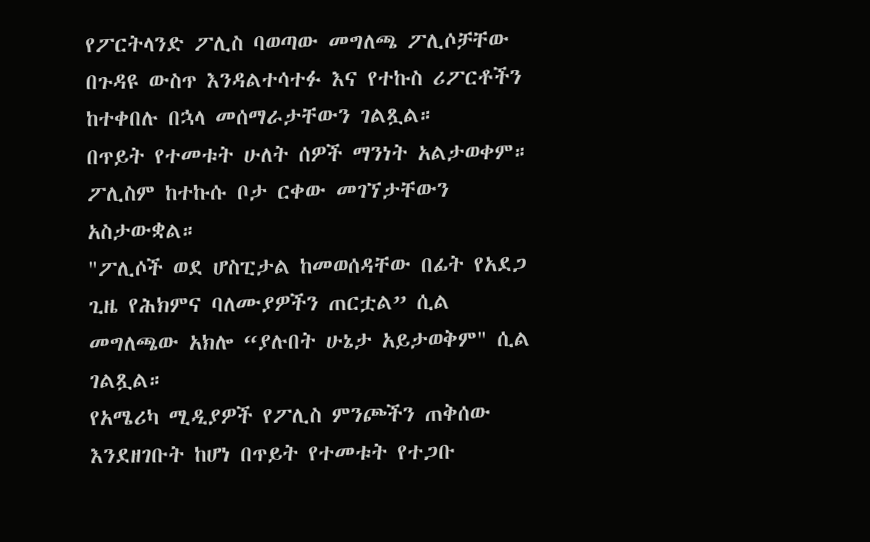የፖርትላንድ ፖሊስ ባወጣው መግለጫ ፖሊሶቻቸው በጉዳዩ ውስጥ እንዳልተሳተፉ እና የተኩስ ሪፖርቶችን ከተቀበሉ በኋላ መሰማራታቸውን ገልጿል።
በጥይት የተመቱት ሁለት ሰዎች ማንነት አልታወቀም። ፖሊስም ከተኩሱ ቦታ ርቀው መገኘታቸውን አስታውቋል።
"ፖሊሶች ወደ ሆስፒታል ከመወሰዳቸው በፊት የአደጋ ጊዜ የሕክምና ባለሙያዎችን ጠርቷል” ሲል መግለጫው አክሎ “ያሉበት ሁኔታ አይታወቅም" ሲል ገልጿል።
የአሜሪካ ሚዲያዎች የፖሊስ ምንጮችን ጠቅሰው እንደዘገቡት ከሆነ በጥይት የተመቱት የተጋቡ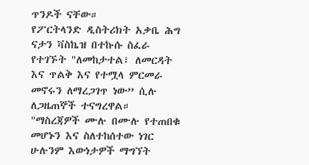ጥንዶች ናቸው።
የፖርትላንድ ዲስትሪክት አቃቤ ሕግ ናታን ቫስኬዝ በተኩሱ ስፈራ የተገኙት "ለመከታተል፣ ለመርዳት እና ጥልቅ እና የተሟላ ምርመራ መኖሩን ለማረጋገጥ ነው” ሲሉ ለጋዜጠኞች ተናግረዋል።
"ማስረጃዎች ሙሉ በሙሉ የተጠበቁ መሆኑን እና ስለተከሰተው ነገር ሁሉንም እውነታዎች ማግኘት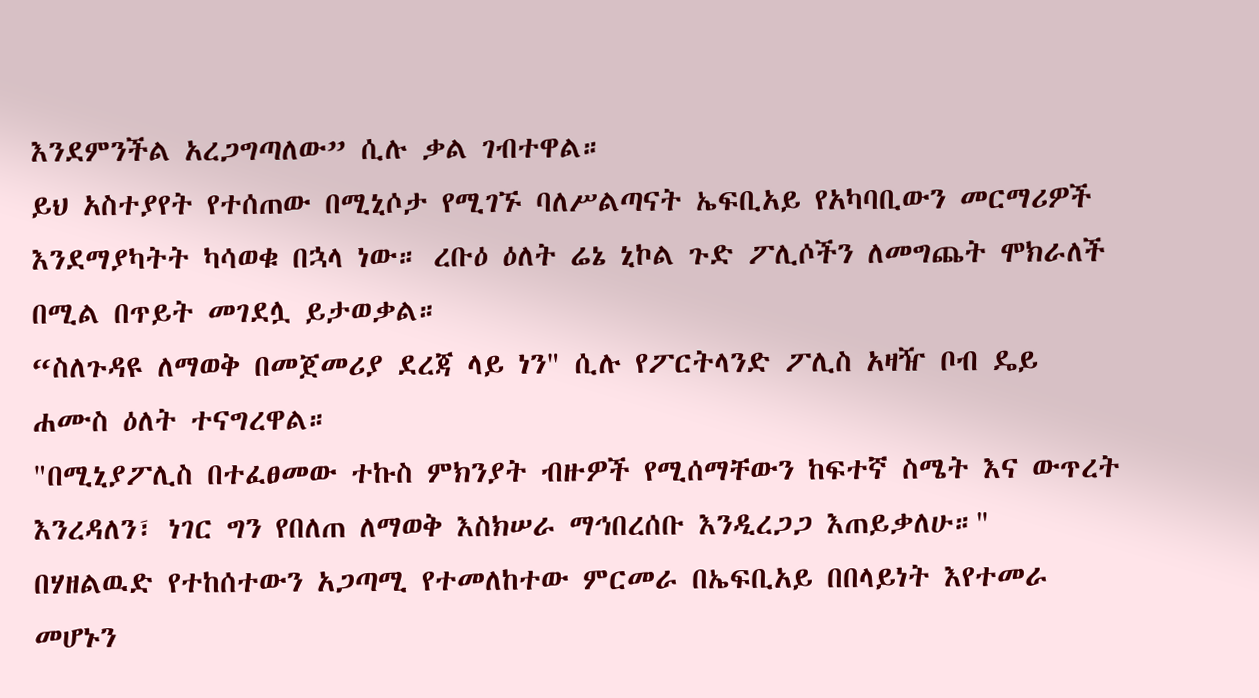እንደምንችል አረጋግጣለው” ሲሉ ቃል ገብተዋል።
ይህ አስተያየት የተሰጠው በሚኒሶታ የሚገኙ ባለሥልጣናት ኤፍቢአይ የአካባቢውን መርማሪዎች እንደማያካትት ካሳወቁ በኋላ ነው። ረቡዕ ዕለት ሬኔ ኒኮል ጉድ ፖሊሶችን ለመግጨት ሞክራለች በሚል በጥይት መገደሏ ይታወቃል።
“ስለጉዳዩ ለማወቅ በመጀመሪያ ደረጃ ላይ ነን" ሲሉ የፖርትላንድ ፖሊስ አዛዥ ቦብ ዴይ ሐሙስ ዕለት ተናግረዋል።
"በሚኒያፖሊስ በተፈፀመው ተኩስ ምክንያት ብዙዎች የሚሰማቸውን ከፍተኛ ስሜት እና ውጥረት እንረዳለን፣ ነገር ግን የበለጠ ለማወቅ እስክሠራ ማኅበረሰቡ እንዲረጋጋ እጠይቃለሁ።"
በሃዘልዉድ የተከሰተውን አጋጣሚ የተመለከተው ምርመራ በኤፍቢአይ በበላይነት እየተመራ መሆኑን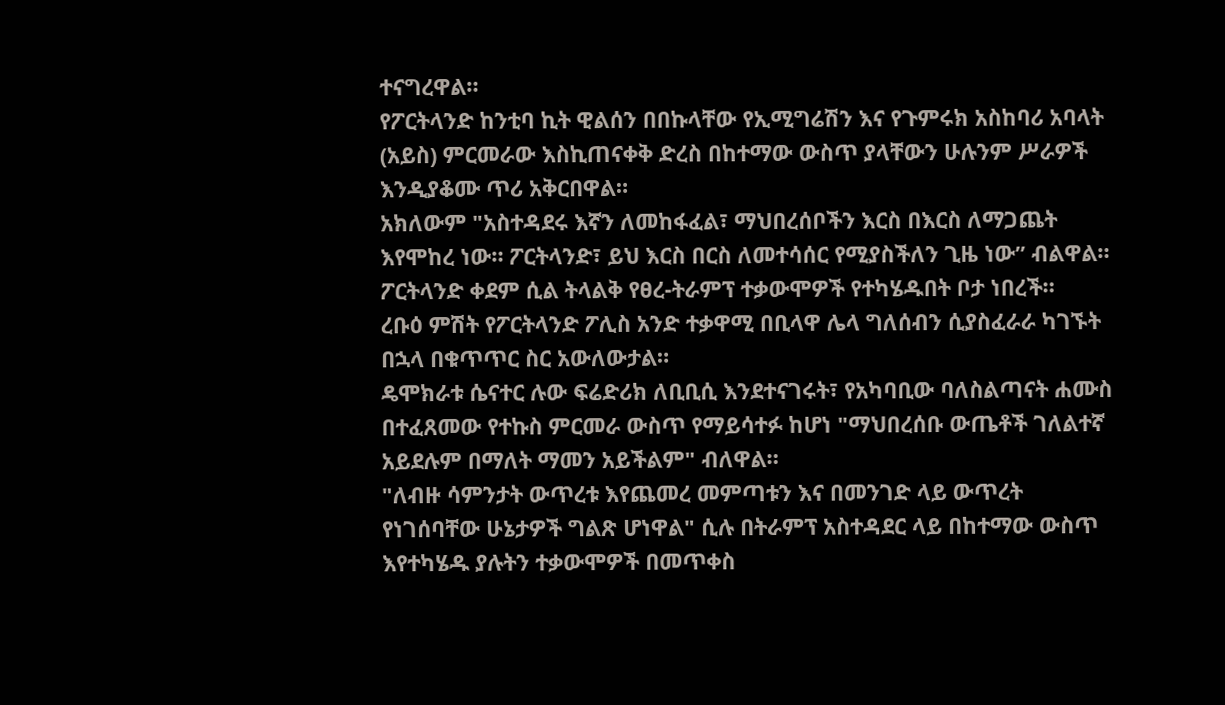ተናግረዋል።
የፖርትላንድ ከንቲባ ኪት ዊልሰን በበኩላቸው የኢሚግሬሽን እና የጉምሩክ አስከባሪ አባላት (አይስ) ምርመራው እስኪጠናቀቅ ድረስ በከተማው ውስጥ ያላቸውን ሁሉንም ሥራዎች እንዲያቆሙ ጥሪ አቅርበዋል።
አክለውም "አስተዳደሩ እኛን ለመከፋፈል፣ ማህበረሰቦችን እርስ በእርስ ለማጋጨት እየሞከረ ነው። ፖርትላንድ፣ ይህ እርስ በርስ ለመተሳሰር የሚያስችለን ጊዜ ነው” ብልዋል።
ፖርትላንድ ቀደም ሲል ትላልቅ የፀረ-ትራምፕ ተቃውሞዎች የተካሄዱበት ቦታ ነበረች።
ረቡዕ ምሽት የፖርትላንድ ፖሊስ አንድ ተቃዋሚ በቢላዋ ሌላ ግለሰብን ሲያስፈራራ ካገኙት በኋላ በቁጥጥር ስር አውለውታል።
ዴሞክራቱ ሴናተር ሉው ፍሬድሪክ ለቢቢሲ እንደተናገሩት፣ የአካባቢው ባለስልጣናት ሐሙስ በተፈጸመው የተኩስ ምርመራ ውስጥ የማይሳተፉ ከሆነ "ማህበረሰቡ ውጤቶች ገለልተኛ አይደሉም በማለት ማመን አይችልም" ብለዋል።
"ለብዙ ሳምንታት ውጥረቱ እየጨመረ መምጣቱን እና በመንገድ ላይ ውጥረት የነገሰባቸው ሁኔታዎች ግልጽ ሆነዋል" ሲሉ በትራምፕ አስተዳደር ላይ በከተማው ውስጥ እየተካሄዱ ያሉትን ተቃውሞዎች በመጥቀስ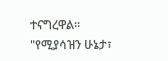ተናግረዋል።
"የሚያሳዝን ሁኔታ፣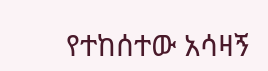የተከሰተው አሳዛኝ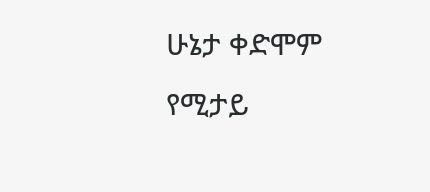ሁኔታ ቀድሞም የሚታይ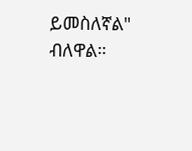ይመስለኛል" ብለዋል።